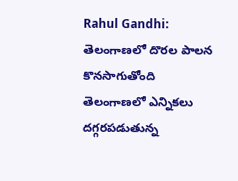Rahul Gandhi: తెలంగాణలో దొరల పాలన కొనసాగుతోంది
తెలంగాణలో ఎన్నికలు దగ్గరపడుతున్న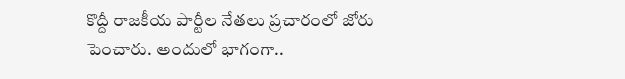కొద్దీ రాజకీయ పార్టీల నేతలు ప్రచారంలో జోరు పెంచారు. అందులో భాగంగా..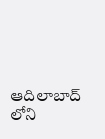ఆదిలాబాద్ లోని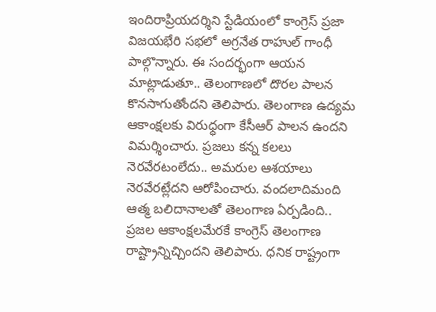ఇందిరాప్రియదర్శిని స్టేడియంలో కాంగ్రెస్ ప్రజా విజయభేరి సభలో అగ్రనేత రాహుల్ గాంధీ పాల్గొన్నారు. ఈ సందర్భంగా ఆయన మాట్లాడుతూ.. తెలంగాణలో దొరల పాలన కొనసాగుతోందని తెలిపారు. తెలంగాణ ఉద్యమ ఆకాంక్షలకు విరుధ్ధంగా కేసీఆర్ పాలన ఉందని విమర్శించారు. ప్రజలు కన్న కలలు నెరవేరటంలేదు.. అమరుల ఆశయాలు నెరవేరట్లేదని ఆరోపించారు. వందలాదిమంది ఆత్మ బలిదానాలతో తెలంగాణ ఏర్పడింది.. ప్రజల ఆకాంక్షలమేరకే కాంగ్రెస్ తెలంగాణ రాష్ట్రాన్నిచ్చిందని తెలిపారు. ధనిక రాష్ట్రంగా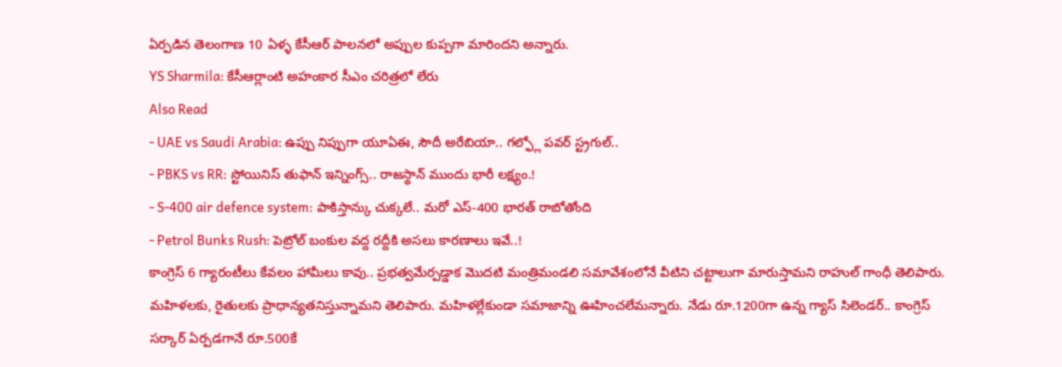ఏర్పడిన తెలంగాణ 10 ఏళ్ళ కేసీఆర్ పాలనలో అప్పుల కుప్పగా మారిందని అన్నారు.
YS Sharmila: కేసీఆర్లాంటి అహంకార సీఎం చరిత్రలో లేరు
Also Read
- UAE vs Saudi Arabia: ఉప్పు నిప్పుగా యూఏఈ, సౌదీ అరేబియా.. గల్ఫ్లో పవర్ స్ట్రగుల్..
- PBKS vs RR: స్టోయినిస్ తుఫాన్ ఇన్నింగ్స్.. రాజస్థాన్ ముందు భారీ లక్ష్యం.!
- S-400 air defence system: పాకిస్తాన్కు చుక్కలే.. మరో ఎస్-400 భారత్ రాబోతోంది
- Petrol Bunks Rush: పెట్రోల్ బంకుల వద్ద రద్దీకి అసలు కారణాలు ఇవే..!
కాంగ్రెస్ 6 గ్యారంటీలు కేవలం హామీలు కావు.. ప్రభత్వమేర్పడ్డాక మొదటి మంత్రిమండలి సమావేశంలోనే వీటిని చట్టాలుగా మారుస్తామని రాహుల్ గాంధీ తెలిపారు. మహిళలకు, రైతులకు ప్రాధాన్యతనిస్తున్నామని తెలిపారు. మహిళల్లేకుండా సమాజాన్ని ఊహించలేమన్నారు. నేడు రూ.1200గా ఉన్న గ్యాస్ సిలెండర్.. కాంగ్రెస్ సర్కార్ ఏర్పడగానే రూ.500కే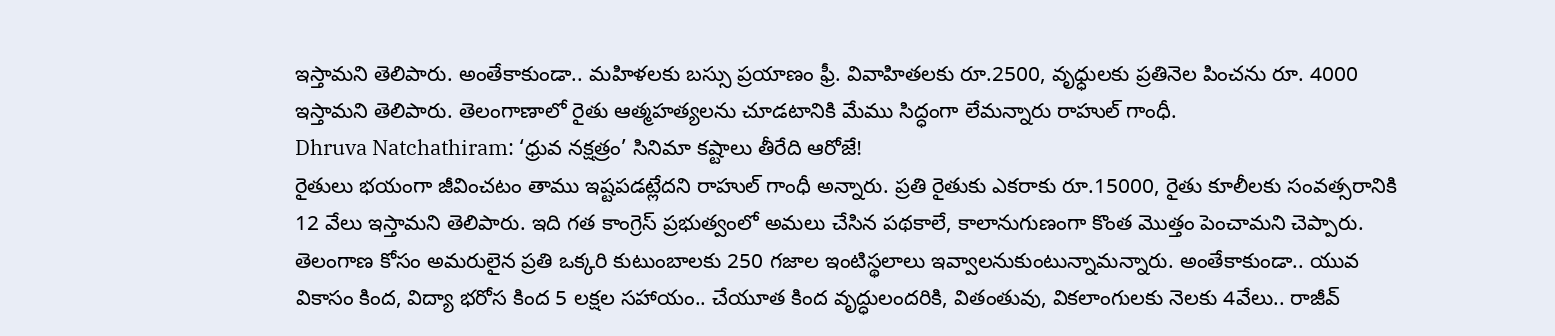ఇస్తామని తెలిపారు. అంతేకాకుండా.. మహిళలకు బస్సు ప్రయాణం ఫ్రీ. వివాహితలకు రూ.2500, వృధ్ధులకు ప్రతినెల పించను రూ. 4000 ఇస్తామని తెలిపారు. తెలంగాణాలో రైతు ఆత్మహత్యలను చూడటానికి మేము సిద్ధంగా లేమన్నారు రాహుల్ గాంధీ.
Dhruva Natchathiram: ‘ధ్రువ నక్షత్రం’ సినిమా కష్టాలు తీరేది ఆరోజే!
రైతులు భయంగా జీవించటం తాము ఇష్టపడట్లేదని రాహుల్ గాంధీ అన్నారు. ప్రతి రైతుకు ఎకరాకు రూ.15000, రైతు కూలీలకు సంవత్సరానికి 12 వేలు ఇస్తామని తెలిపారు. ఇది గత కాంగ్రెస్ ప్రభుత్వంలో అమలు చేసిన పథకాలే, కాలానుగుణంగా కొంత మొత్తం పెంచామని చెప్పారు. తెలంగాణ కోసం అమరులైన ప్రతి ఒక్కరి కుటుంబాలకు 250 గజాల ఇంటిస్థలాలు ఇవ్వాలనుకుంటున్నామన్నారు. అంతేకాకుండా.. యువ వికాసం కింద, విద్యా భరోస కింద 5 లక్షల సహాయం.. చేయూత కింద వృద్ధులందరికి, వితంతువు, వికలాంగులకు నెలకు 4వేలు.. రాజీవ్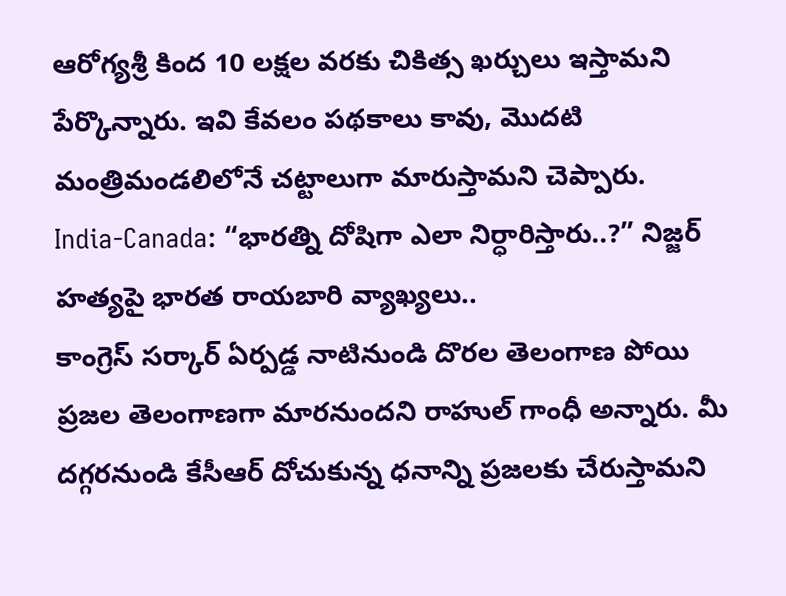ఆరోగ్యశ్రీ కింద 10 లక్షల వరకు చికిత్స ఖర్చులు ఇస్తామని పేర్కొన్నారు. ఇవి కేవలం పథకాలు కావు, మొదటి మంత్రిమండలిలోనే చట్టాలుగా మారుస్తామని చెప్పారు.
India-Canada: “భారత్ని దోషిగా ఎలా నిర్ధారిస్తారు..?” నిజ్జర్ హత్యపై భారత రాయబారి వ్యాఖ్యలు..
కాంగ్రెస్ సర్కార్ ఏర్పడ్డ నాటినుండి దొరల తెలంగాణ పోయి ప్రజల తెలంగాణగా మారనుందని రాహుల్ గాంధీ అన్నారు. మీ దగ్గరనుండి కేసీఆర్ దోచుకున్న ధనాన్ని ప్రజలకు చేరుస్తామని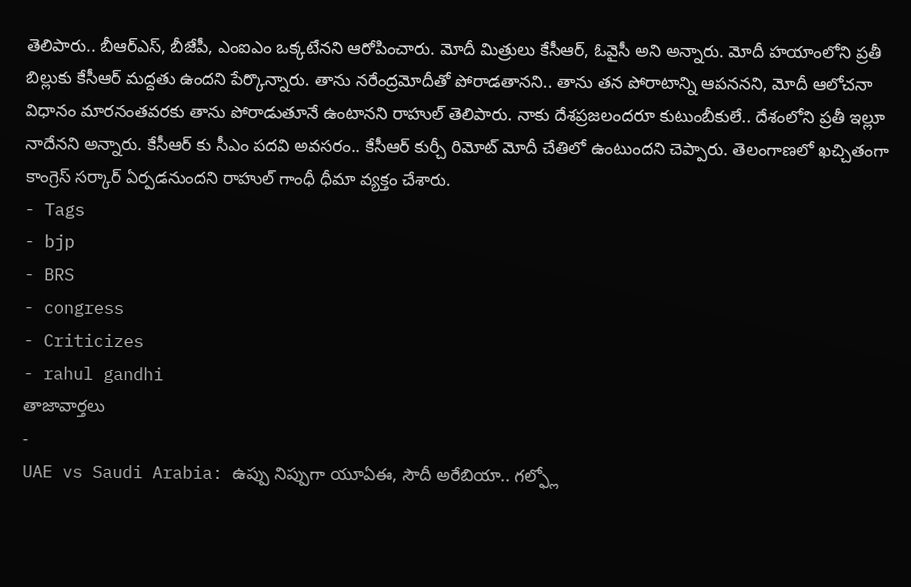తెలిపారు.. బీఆర్ఎస్, బీజేపీ, ఎంఐఎం ఒక్కటేనని ఆరోపించారు. మోదీ మిత్రులు కేసీఆర్, ఓవైసీ అని అన్నారు. మోదీ హయాంలోని ప్రతీ బిల్లుకు కేసీఆర్ మద్దతు ఉందని పేర్కొన్నారు. తాను నరేంద్రమోదీతో పోరాడతానని.. తాను తన పోరాటాన్ని ఆపననని, మోదీ ఆలోచనా విధానం మారనంతవరకు తాను పోరాడుతూనే ఉంటానని రాహుల్ తెలిపారు. నాకు దేశప్రజలందరూ కుటుంబీకులే.. దేశంలోని ప్రతీ ఇల్లూ నాదేనని అన్నారు. కేసీఆర్ కు సీఎం పదవి అవసరం.. కేసీఆర్ కుర్చీ రిమోట్ మోదీ చేతిలో ఉంటుందని చెప్పారు. తెలంగాణలో ఖచ్చితంగా కాంగ్రెస్ సర్కార్ ఏర్పడనుందని రాహుల్ గాంధీ ధీమా వ్యక్తం చేశారు.
- Tags
- bjp
- BRS
- congress
- Criticizes
- rahul gandhi
తాజావార్తలు
-
UAE vs Saudi Arabia: ఉప్పు నిప్పుగా యూఏఈ, సౌదీ అరేబియా.. గల్ఫ్లో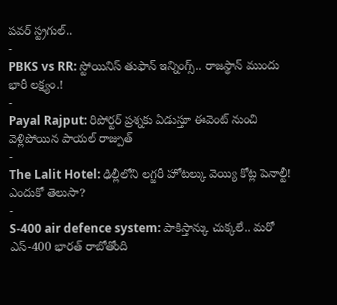పవర్ స్ట్రగుల్..
-
PBKS vs RR: స్టోయినిస్ తుఫాన్ ఇన్నింగ్స్.. రాజస్థాన్ ముందు భారీ లక్ష్యం.!
-
Payal Rajput: రిపోర్టర్ ప్రశ్నకు ఏడుస్తూ ఈవెంట్ నుంచి వెళ్లిపోయిన పాయల్ రాజ్పుత్
-
The Lalit Hotel: ఢిల్లీలోని లగ్జరీ హోటల్కు వెయ్యి కోట్ల పెనాల్టీ! ఎందుకో తెలుసా?
-
S-400 air defence system: పాకిస్తాన్కు చుక్కలే.. మరో ఎస్-400 భారత్ రాబోతోంది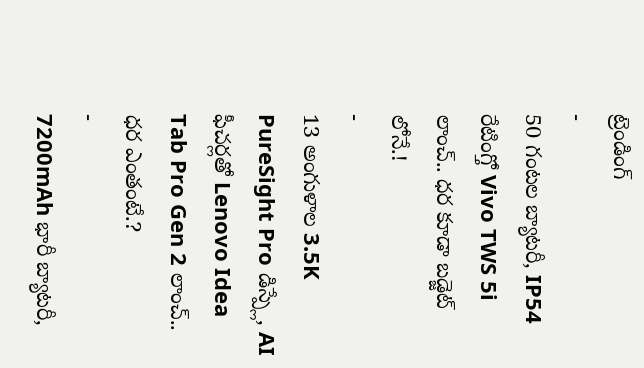ట్రెండింగ్
-
50 గంటల బ్యాటరీ, IP54 రేటింగ్తో Vivo TWS 5i లాంచ్.. ధర కూడా బడ్జెట్ లోనే.!
-
13 అంగుళాల 3.5K PureSight Pro డిస్ప్లే, AI ఫీచర్లతో Lenovo Idea Tab Pro Gen 2 లాంచ్.. ధర ఎంతంటే.?
-
7200mAh భారీ బ్యాటరీ,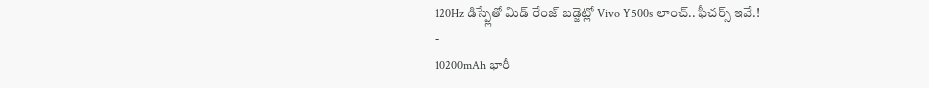120Hz డిస్ప్లేతో మిడ్ రేంజ్ బడ్జెట్లో Vivo Y500s లాంచ్.. ఫీచర్స్ ఇవే.!
-
10200mAh భారీ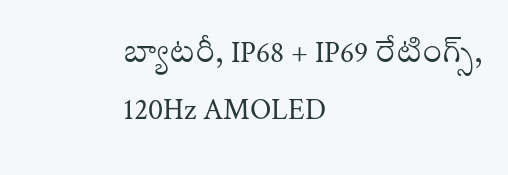బ్యాటరీ, IP68 + IP69 రేటింగ్స్, 120Hz AMOLED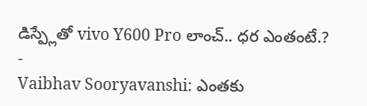డిస్ప్లేతో vivo Y600 Pro లాంచ్.. ధర ఎంతంటే.?
-
Vaibhav Sooryavanshi: ఎంతకు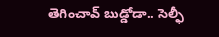తెగించావ్ బుడ్డోడా.. సెల్ఫీ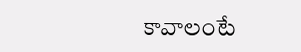కావాలంటే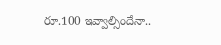రూ.100 ఇవ్వాల్సిందేనా..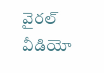వైరల్ వీడియో